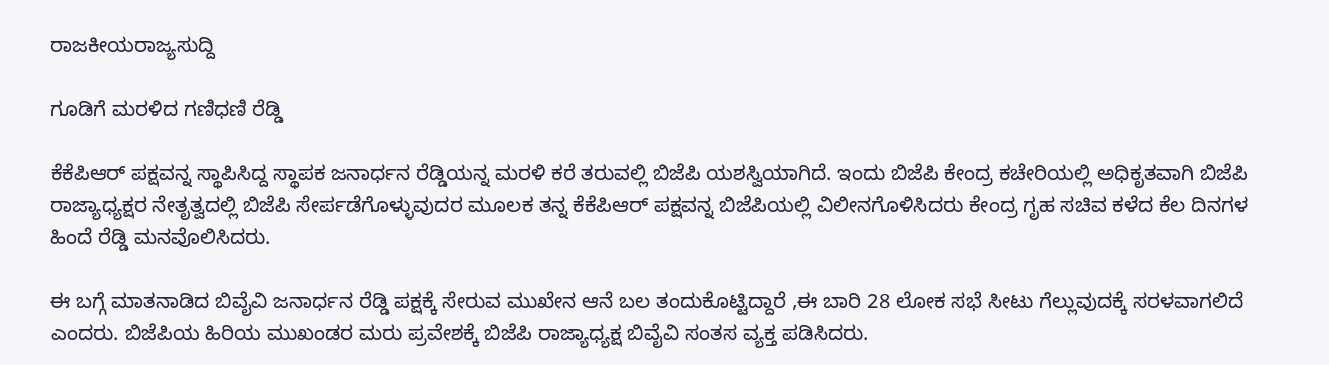ರಾಜಕೀಯರಾಜ್ಯಸುದ್ದಿ

ಗೂಡಿಗೆ ಮರಳಿದ ಗಣಿಧಣಿ ರೆಡ್ಡಿ

ಕೆಕೆಪಿಆರ್ ಪಕ್ಷವನ್ನ ಸ್ಥಾಪಿಸಿದ್ದ ಸ್ಥಾಪಕ ಜನಾರ್ಧನ ರೆಡ್ಡಿಯನ್ನ ಮರಳಿ ಕರೆ ತರುವಲ್ಲಿ ಬಿಜೆಪಿ ಯಶಸ್ವಿಯಾಗಿದೆ. ಇಂದು ಬಿಜೆಪಿ ಕೇಂದ್ರ ಕಚೇರಿಯಲ್ಲಿ ಅಧಿಕೃತವಾಗಿ ಬಿಜೆಪಿ ರಾಜ್ಯಾಧ್ಯಕ್ಷರ ನೇತೃತ್ವದಲ್ಲಿ ಬಿಜೆಪಿ ಸೇರ್ಪಡೆಗೊಳ್ಳುವುದರ ಮೂಲಕ ತನ್ನ ಕೆಕೆಪಿಆರ್ ಪಕ್ಷವನ್ನ ಬಿಜೆಪಿಯಲ್ಲಿ ವಿಲೀನಗೊಳಿಸಿದರು ಕೇಂದ್ರ ಗೃಹ ಸಚಿವ ಕಳೆದ ಕೆಲ ದಿನಗಳ ಹಿಂದೆ ರೆಡ್ಡಿ ಮನವೊಲಿಸಿದರು.

ಈ ಬಗ್ಗೆ ಮಾತನಾಡಿದ ಬಿವೈವಿ ಜನಾರ್ಧನ ರೆಡ್ಡಿ ಪಕ್ಷಕ್ಕೆ ಸೇರುವ ಮುಖೇನ ಆನೆ ಬಲ ತಂದುಕೊಟ್ಟಿದ್ದಾರೆ ,ಈ ಬಾರಿ 28 ಲೋಕ ಸಭೆ ಸೀಟು ಗೆಲ್ಲುವುದಕ್ಕೆ ಸರಳವಾಗಲಿದೆ ಎಂದರು. ಬಿಜೆಪಿಯ ಹಿರಿಯ ಮುಖಂಡರ ಮರು ಪ್ರವೇಶಕ್ಕೆ ಬಿಜೆಪಿ ರಾಜ್ಯಾಧ್ಯಕ್ಷ ಬಿವೈವಿ ಸಂತಸ ವ್ಯಕ್ತ ಪಡಿಸಿದರು.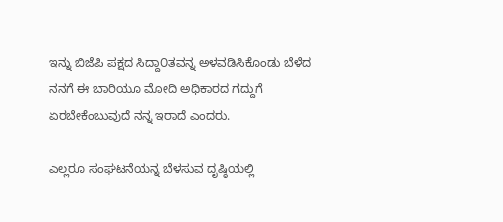ಇನ್ನು ಬಿಜೆಪಿ ಪಕ್ಷದ ಸಿದ್ದಾ೦ತವನ್ನ ಅಳವಡಿಸಿಕೊಂಡು ಬೆಳೆದ ನನಗೆ ಈ ಬಾರಿಯೂ ಮೋದಿ ಅಧಿಕಾರದ ಗದ್ದುಗೆ ಏರಬೇಕೆಂಬುವುದೆ ನನ್ನ ಇರಾದೆ ಎಂದರು.

ಎಲ್ಲರೂ ಸಂಘಟನೆಯನ್ನ ಬೆಳಸುವ ದೃಷ್ಠಿಯಲ್ಲಿ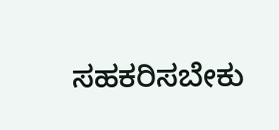ಸಹಕರಿಸಬೇಕು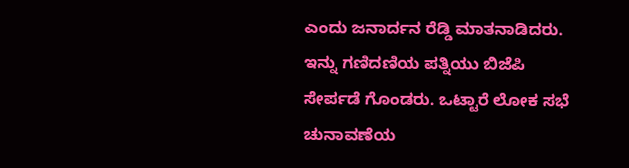ಎಂದು ಜನಾರ್ದನ ರೆಡ್ಡಿ ಮಾತನಾಡಿದರು. ಇನ್ನು ಗಣಿದಣಿಯ ಪತ್ನಿಯು ಬಿಜೆಪಿ ಸೇರ್ಪಡೆ ಗೊಂಡರು. ಒಟ್ಟಾರೆ ಲೋಕ ಸಭೆ ಚುನಾವಣೆಯ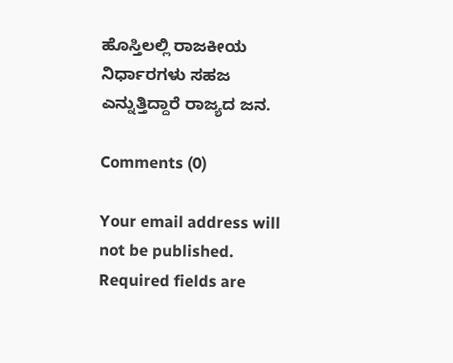ಹೊಸ್ತಿಲಲ್ಲಿ ರಾಜಕೀಯ ನಿರ್ಧಾರಗಳು ಸಹಜ ಎನ್ನುತ್ತಿದ್ದಾರೆ ರಾಜ್ಯದ ಜನ.

Comments (0)

Your email address will not be published. Required fields are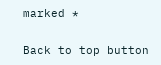marked *

Back to top button